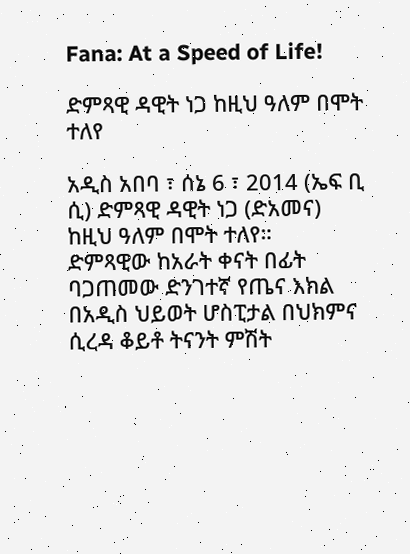Fana: At a Speed of Life!

ድምጻዊ ዳዊት ነጋ ከዚህ ዓለም በሞት ተለየ

አዲስ አበባ ፣ ሰኔ 6 ፣ 2014 (ኤፍ ቢ ሲ) ድምጻዊ ዳዊት ነጋ (ድአመና) ከዚህ ዓለም በሞት ተለየ።
ድምጻዊው ከአራት ቀናት በፊት ባጋጠመው ድንገተኛ የጤና እክል በአዲስ ህይወት ሆስፒታል በህክምና ሲረዳ ቆይቶ ትናንት ምሽት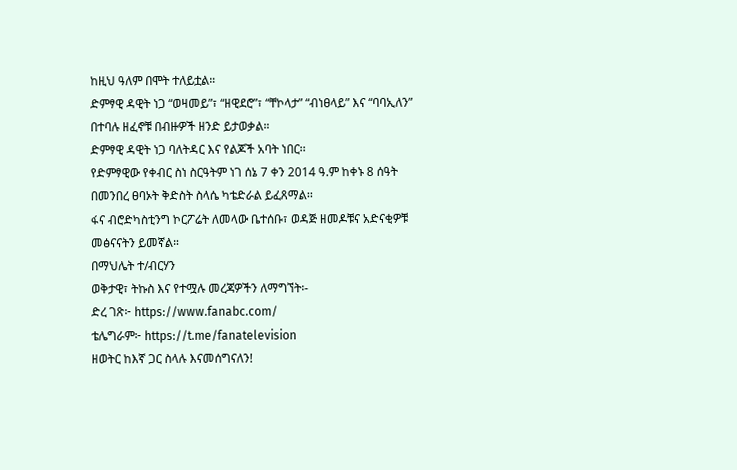ከዚህ ዓለም በሞት ተለይቷል።
ድምፃዊ ዳዊት ነጋ “ወዛመይ”፣ “ዘዊደሮ”፣ “ቸኮላታ” “ብነፀላይ” እና “ባባኢለን” በተባሉ ዘፈኖቹ በብዙዎች ዘንድ ይታወቃል።
ድምፃዊ ዳዊት ነጋ ባለትዳር እና የልጆች አባት ነበር፡፡
የድምፃዊው የቀብር ስነ ስርዓትም ነገ ሰኔ 7 ቀን 2014 ዓ.ም ከቀኑ 8 ሰዓት በመንበረ ፀባኦት ቅድስት ስላሴ ካቴድራል ይፈጸማል፡፡
ፋና ብሮድካስቲንግ ኮርፖሬት ለመላው ቤተሰቡ፣ ወዳጅ ዘመዶቹና አድናቂዎቹ መፅናናትን ይመኛል።
በማህሌት ተ/ብርሃን
ወቅታዊ፣ ትኩስ እና የተሟሉ መረጃዎችን ለማግኘት፡-
ድረ ገጽ፦ https://www.fanabc.com/
ቴሌግራም፦ https://t.me/fanatelevision
ዘወትር ከእኛ ጋር ስላሉ እናመሰግናለን!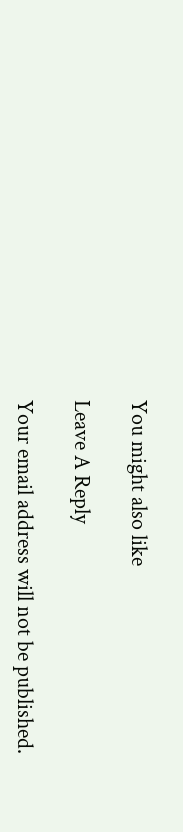You might also like

Leave A Reply

Your email address will not be published.